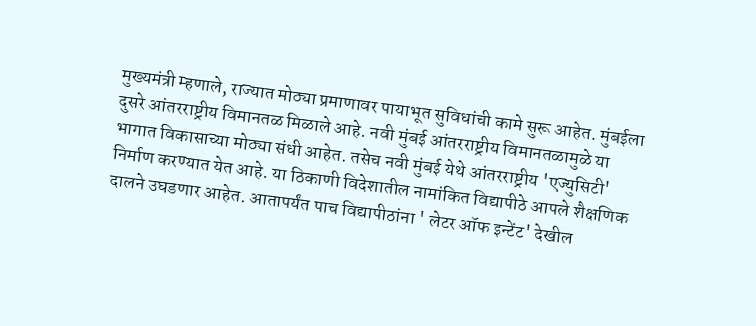मुख्यमंत्री म्हणाले, राज्यात मोठ्या प्रमाणावर पायाभूत सुविधांची कामे सुरू आहेत. मुंबईला दुसरे आंतरराष्ट्रीय विमानतळ मिळाले आहे. नवी मुंबई आंतरराष्ट्रीय विमानतळामुळे या भागात विकासाच्या मोठ्या संधी आहेत. तसेच नवी मुंबई येथे आंतरराष्ट्रीय 'एज्युसिटी' निर्माण करण्यात येत आहे. या ठिकाणी विदेशातील नामांकित विद्यापीठे आपले शैक्षणिक दालने उघडणार आहेत. आतापर्यंत पाच विद्यापीठांना ' लेटर ऑफ इन्टेंट' देखील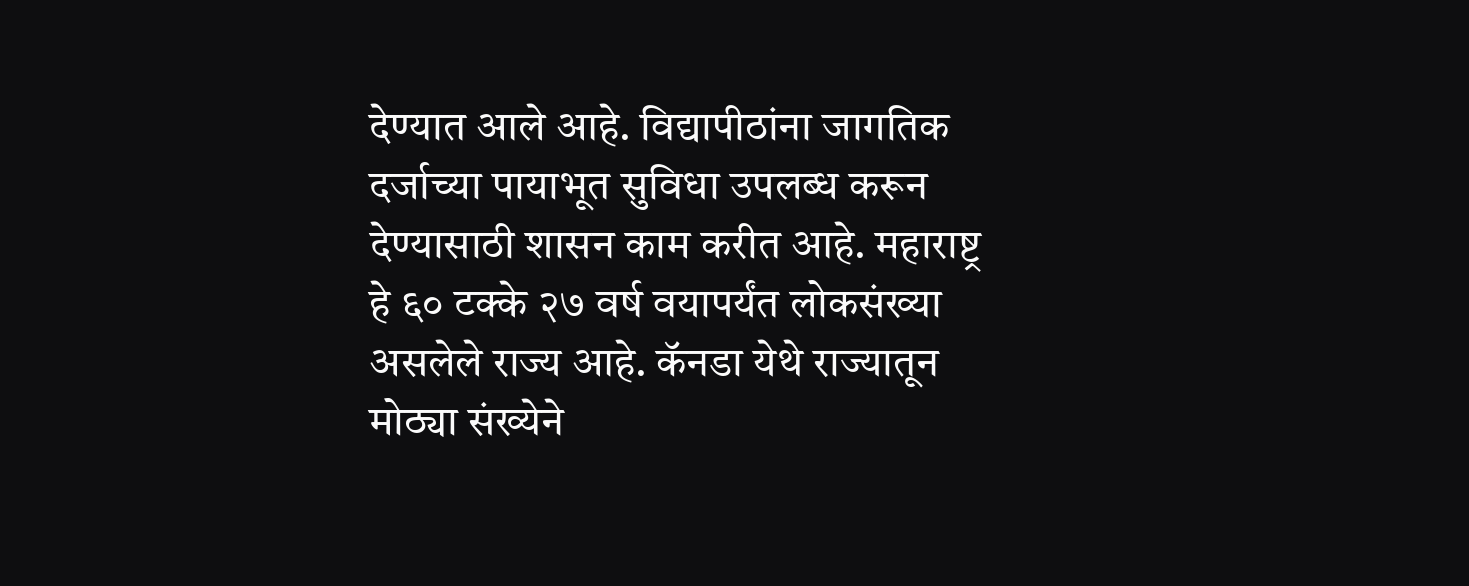देण्यात आले आहे. विद्यापीठांना जागतिक दर्जाच्या पायाभूत सुविधा उपलब्ध करून देण्यासाठी शासन काम करीत आहे. महाराष्ट्र हे ६० टक्के २७ वर्ष वयापर्यंत लोकसंख्या असलेले राज्य आहे. कॅनडा येथे राज्यातून मोठ्या संख्येने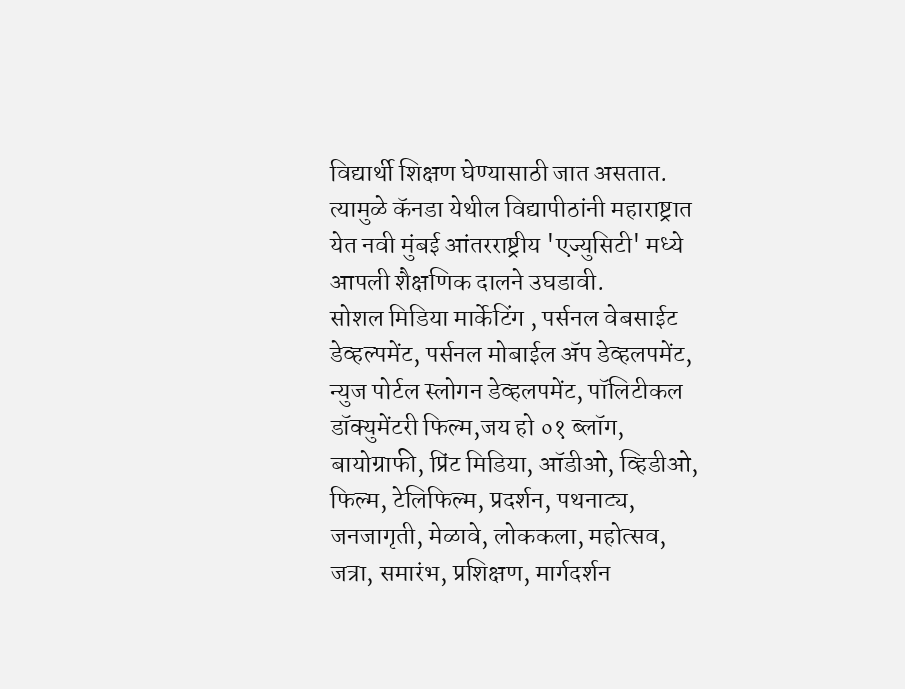विद्यार्थी शिक्षण घेण्यासाठी जात असतात. त्यामुळे कॅनडा येथील विद्यापीठांनी महाराष्ट्रात येत नवी मुंबई आंतरराष्ट्रीय 'एज्युसिटी' मध्ये आपली शैक्षणिक दालने उघडावी.
सोशल मिडिया मार्केटिंग , पर्सनल वेबसाईट डेव्हल्पमेंट, पर्सनल मोबाईल ॲप डेव्हलपमेंट, न्युज पोर्टल स्लोगन डेव्हलपमेंट, पॉलिटीकल डॉक्युमेंटरी फिल्म,जय हो ०१ ब्लॉग, बायोग्राफी, प्रिंट मिडिया, ऑडीओ, व्हिडीओ, फिल्म, टेलिफिल्म, प्रदर्शन, पथनाट्य, जनजागृती, मेळावे, लोककला, महोत्सव, जत्रा, समारंभ, प्रशिक्षण, मार्गदर्शन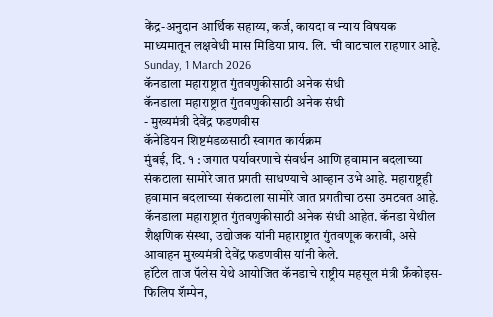केंद्र-अनुदान आर्थिक सहाय्य, कर्ज, कायदा व न्याय विषयक माध्यमातून लक्षवेधी मास मिडिया प्राय. लि. ची वाटचाल राहणार आहे.
Sunday, 1 March 2026
कॅनडाला महाराष्ट्रात गुंतवणुकीसाठी अनेक संधी
कॅनडाला महाराष्ट्रात गुंतवणुकीसाठी अनेक संधी
- मुख्यमंत्री देवेंद्र फडणवीस
कॅनेडियन शिष्टमंडळसाठी स्वागत कार्यक्रम
मुंबई, दि. १ : जगात पर्यावरणाचे संवर्धन आणि हवामान बदलाच्या संकटाला सामोरे जात प्रगती साधण्याचे आव्हान उभे आहे. महाराष्ट्रही हवामान बदलाच्या संकटाला सामोरे जात प्रगतीचा ठसा उमटवत आहे. कॅनडाला महाराष्ट्रात गुंतवणुकीसाठी अनेक संधी आहेत. कॅनडा येथील शैक्षणिक संस्था, उद्योजक यांनी महाराष्ट्रात गुंतवणूक करावी, असे आवाहन मुख्यमंत्री देवेंद्र फडणवीस यांनी केले.
हॉटेल ताज पॅलेस येथे आयोजित कॅनडाचे राष्ट्रीय महसूल मंत्री फ्रँकोइस-फिलिप शॅम्पेन,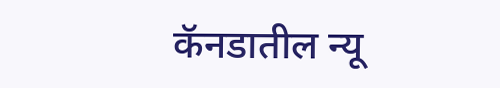कॅनडातील न्यू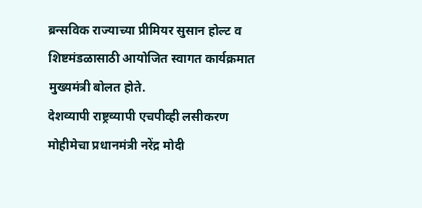ब्रन्सविक राज्याच्या प्रीमियर सुसान होल्ट व शिष्टमंडळासाठी आयोजित स्वागत कार्यक्रमात मुख्यमंत्री बोलत होते.
देशव्यापी राष्ट्रव्यापी एचपीव्ही लसीकरण मोहीमेचा प्रधानमंत्री नरेंद्र मोदी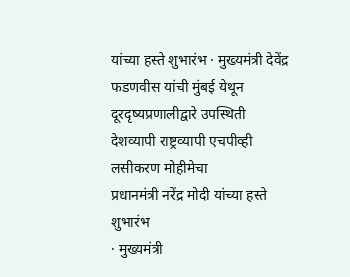यांच्या हस्ते शुभारंभ · मुख्यमंत्री देवेंद्र फडणवीस यांची मुंबई येथून दूरदृष्यप्रणालीद्वारे उपस्थिती
देशव्यापी राष्ट्रव्यापी एचपीव्ही लसीकरण मोहीमेचा
प्रधानमंत्री नरेंद्र मोदी यांच्या हस्ते शुभारंभ
· मुख्यमंत्री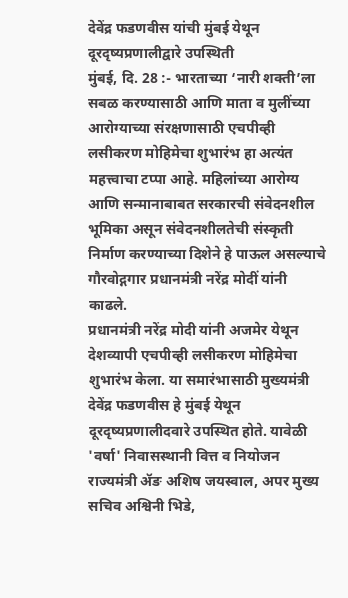देवेंद्र फडणवीस यांची मुंबई येथून दूरदृष्यप्रणालीद्वारे उपस्थिती
मुंबई, दि. 28 :- भारताच्या ‘नारी शक्ती’ला सबळ करण्यासाठी आणि माता व मुलींच्या आरोग्याच्या संरक्षणासाठी एचपीव्ही लसीकरण मोहिमेचा शुभारंभ हा अत्यंत महत्त्वाचा टप्पा आहे. महिलांच्या आरोग्य आणि सन्मानाबाबत सरकारची संवेदनशील भूमिका असून संवेदनशीलतेची संस्कृती निर्माण करण्याच्या दिशेने हे पाऊल असल्याचे गौरवोद्गगार प्रधानमंत्री नरेंद्र मोदीं यांनी काढले.
प्रधानमंत्री नरेंद्र मोदी यांनी अजमेर येथून देशव्यापी एचपीव्ही लसीकरण मोहिमेचा शुभारंभ केला. या समारंभासाठी मुख्यमंत्री देवेंद्र फडणवीस हे मुंबई येथून दूरदृष्यप्रणालीदवारे उपस्थित होते. यावेळी 'वर्षा' निवासस्थानी वित्त व नियोजन राज्यमंत्री ॲङ अशिष जयस्वाल, अपर मुख्य सचिव अश्विनी भिडे,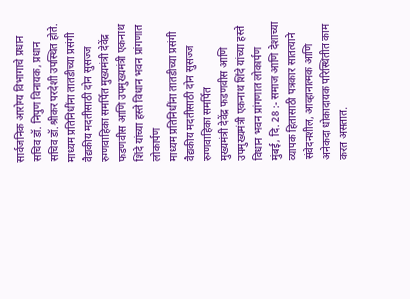सार्वजनिक आरोग्य विभागाचे प्रधान सचिव डॉ. निपुण विनायक, प्रधान सचिव डॉ.श्रीकर परदेशी उपस्थित होते.
माध्यम प्रतिनिधींना तातडीच्या प्रसंगी वैद्यकीय मदतीसाठी दोन सुसज्ज रुग्णवाहिका समर्पित मुख्यमंत्री देवेंद्र फडणवीस आणि उपमुख्यमंत्री एकनाथ शिंदे यांच्या हस्ते विधान भवन प्रांगणात लोकार्पण
माध्यम प्रतिनिधींना तातडीच्या प्रसंगी वैद्यकीय मदतीसाठी दोन सुसज्ज रुग्णवाहिका समर्पित
मुख्यमंत्री देवेंद्र फडणवीस आणि उपमुख्यमंत्री एकनाथ शिंदे यांच्या हस्ते
विधान भवन प्रांगणात लोकार्पण
मुंबई, दि. 28 :- समाज आणि देशाच्या व्यापक हितासाठी पत्रकार सातत्याने संवेदनशील, आव्हानात्मक आणि अनेकदा धोकादायक परिस्थितीत काम करत असतात.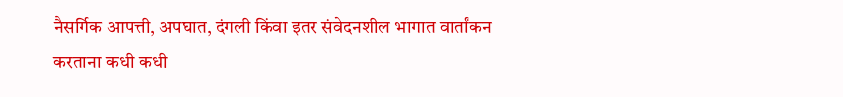नैसर्गिक आपत्ती, अपघात, दंगली किंवा इतर संवेदनशील भागात वार्तांकन करताना कधी कधी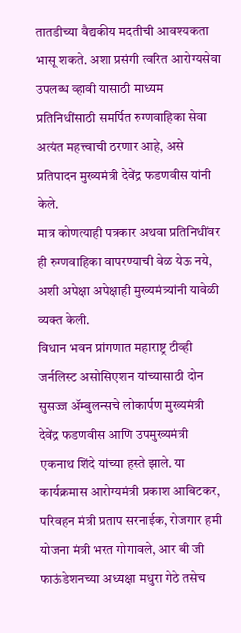तातडीच्या वैद्यकीय मदतीची आवश्यकता भासू शकते. अशा प्रसंगी त्वरित आरोग्यसेवा उपलब्ध व्हावी यासाठी माध्यम प्रतिनिधींसाठी समर्पित रुग्णवाहिका सेवा अत्यंत महत्त्वाची ठरणार आहे, असे प्रतिपादन मुख्यमंत्री देवेंद्र फडणवीस यांनी केले.
मात्र कोणत्याही पत्रकार अथवा प्रतिनिधींवर ही रुग्णवाहिका वापरण्याची वेळ येऊ नये, अशी अपेक्षा अपेक्षाही मुख्यमंत्र्यांनी यावेळी व्यक्त केली.
विधान भवन प्रांगणात महाराष्ट्र टीव्ही जर्नलिस्ट असोसिएशन यांच्यासाठी दोन सुसज्ज ॲम्बुलन्सचे लोकार्पण मुख्यमंत्री देवेंद्र फडणवीस आणि उपमुख्यमंत्री एकनाथ शिंदे यांच्या हस्ते झाले. या कार्यक्रमास आरोग्यमंत्री प्रकाश आबिटकर, परिवहन मंत्री प्रताप सरनाईक, रोजगार हमी योजना मंत्री भरत गोगावले, आर बी जी फाऊंडेशनच्या अध्यक्षा मधुरा गेठे तसेच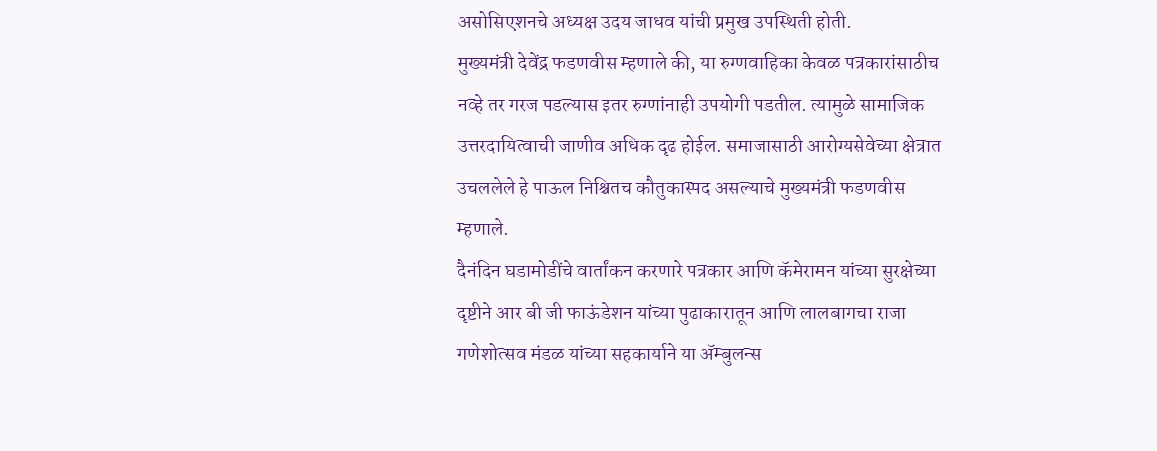असोसिएशनचे अध्यक्ष उदय जाधव यांची प्रमुख उपस्थिती होती.
मुख्यमंत्री देवेंद्र फडणवीस म्हणाले की, या रुग्णवाहिका केवळ पत्रकारांसाठीच नव्हे तर गरज पडल्यास इतर रुग्णांनाही उपयोगी पडतील. त्यामुळे सामाजिक उत्तरदायित्वाची जाणीव अधिक दृढ होईल. समाजासाठी आरोग्यसेवेच्या क्षेत्रात उचललेले हे पाऊल निश्चितच कौतुकास्पद असल्याचे मुख्यमंत्री फडणवीस म्हणाले.
दैनंदिन घडामोडींचे वार्तांकन करणारे पत्रकार आणि कॅमेरामन यांच्या सुरक्षेच्या दृष्टीने आर बी जी फाऊंडेशन यांच्या पुढाकारातून आणि लालबागचा राजा गणेशोत्सव मंडळ यांच्या सहकार्याने या ॲम्बुलन्स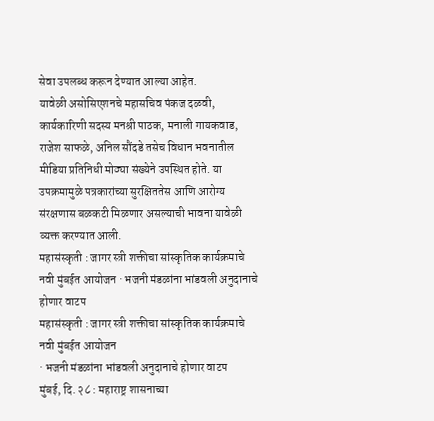सेवा उपलब्ध करून देण्यात आल्या आहेत.
यावेळी असोसिएशनचे महासचिव पंकज दळवी, कार्यकारिणी सदस्य मनश्री पाठक, मनाली गायकवाड, राजेश साफळे, अनिल सौंदडे तसेच विधान भवनातील मीडिया प्रतिनिधी मोठ्या संख्येने उपस्थित होते. या उपक्रमामुळे पत्रकारांच्या सुरक्षिततेस आणि आरोग्य संरक्षणास बळकटी मिळणार असल्याची भावना यावेळी व्यक्त करण्यात आली.
महासंस्कृती : जागर स्त्री शक्तीचा सांस्कृतिक कार्यक्रमाचे नवी मुंबईत आयोजन · भजनी मंडळांना भांडवली अनुदानाचे होणार वाटप
महासंस्कृती : जागर स्त्री शक्तीचा सांस्कृतिक कार्यक्रमाचे नवी मुंबईत आयोजन
· भजनी मंडळांना भांडवली अनुदानाचे होणार वाटप
मुंबई, दि. २८ : महाराष्ट्र शासनाच्या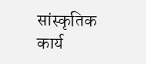सांस्कृतिक कार्य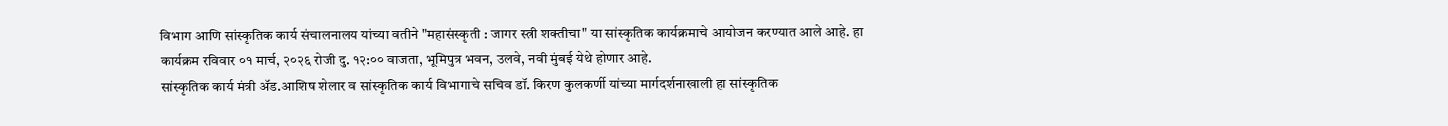विभाग आणि सांस्कृतिक कार्य संचालनालय यांच्या वतीने "महासंस्कृती : जागर स्त्री शक्तीचा" या सांस्कृतिक कार्यक्रमाचे आयोजन करण्यात आले आहे. हा कार्यक्रम रविवार ०१ मार्च, २०२६ रोजी दु. १२:०० वाजता, भूमिपुत्र भवन, उलवे, नवी मुंबई येथे होणार आहे.
सांस्कृतिक कार्य मंत्री ॲड.आशिष शेलार व सांस्कृतिक कार्य विभागाचे सचिव डॉ. किरण कुलकर्णी यांच्या मार्गदर्शनाखाली हा सांस्कृतिक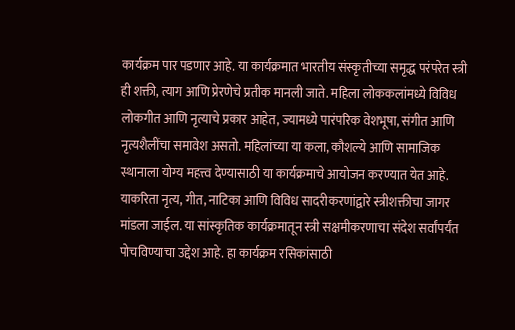कार्यक्रम पार पडणार आहे. या कार्यक्रमात भारतीय संस्कृतीच्या समृद्ध परंपरेत स्त्री ही शक्ती, त्याग आणि प्रेरणेचे प्रतीक मानली जाते. महिला लोककलांमध्ये विविध लोकगीत आणि नृत्याचे प्रकार आहेत, ज्यामध्ये पारंपरिक वेशभूषा, संगीत आणि नृत्यशैलींचा समावेश असतो. महिलांच्या या कला, कौशल्ये आणि सामाजिक स्थानाला योग्य महत्त्व देण्यासाठी या कार्यक्रमाचे आयोजन करण्यात येत आहे. याकरिता नृत्य, गीत, नाटिका आणि विविध सादरीकरणांद्वारे स्त्रीशक्तीचा जागर मांडला जाईल. या सांस्कृतिक कार्यक्रमातून स्त्री सक्षमीकरणाचा संदेश सर्वांपर्यंत पोचविण्याचा उद्देश आहे. हा कार्यक्रम रसिकांसाठी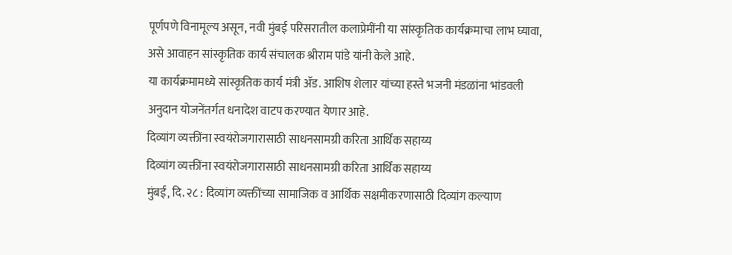पूर्णपणे विनामूल्य असून, नवी मुंबई परिसरातील कलाप्रेमींनी या सांस्कृतिक कार्यक्रमाचा लाभ घ्यावा, असे आवाहन सांस्कृतिक कार्य संचालक श्रीराम पांडे यांनी केले आहे.
या कार्यक्रमामध्ये सांस्कृतिक कार्य मंत्री ॲड. आशिष शेलार यांच्या हस्ते भजनी मंडळांना भांडवली अनुदान योजनेंतर्गत धनादेश वाटप करण्यात येणार आहे.
दिव्यांग व्यक्तींना स्वयंरोजगारासाठी साधनसामग्री करिता आर्थिक सहाय्य
दिव्यांग व्यक्तींना स्वयंरोजगारासाठी साधनसामग्री करिता आर्थिक सहाय्य
मुंबई, दि. २८ : दिव्यांग व्यक्तींच्या सामाजिक व आर्थिक सक्षमीकरणासाठी दिव्यांग कल्याण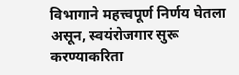विभागाने महत्त्वपूर्ण निर्णय घेतला असून, स्वयंरोजगार सुरू करण्याकरिता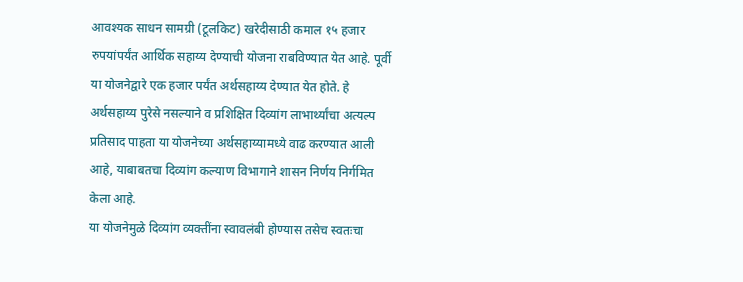आवश्यक साधन सामग्री (टूलकिट) खरेदीसाठी कमाल १५ हजार रुपयांपर्यंत आर्थिक सहाय्य देण्याची योजना राबविण्यात येत आहे. पूर्वी या योजनेद्वारे एक हजार पर्यंत अर्थसहाय्य देण्यात येत होते. हे अर्थसहाय्य पुरेसे नसल्याने व प्रशिक्षित दिव्यांग लाभार्थ्यांचा अत्यल्प प्रतिसाद पाहता या योजनेच्या अर्थसहाय्यामध्ये वाढ करण्यात आली आहे, याबाबतचा दिव्यांग कल्याण विभागाने शासन निर्णय निर्गमित केला आहे.
या योजनेमुळे दिव्यांग व्यक्तींना स्वावलंबी होण्यास तसेच स्वतःचा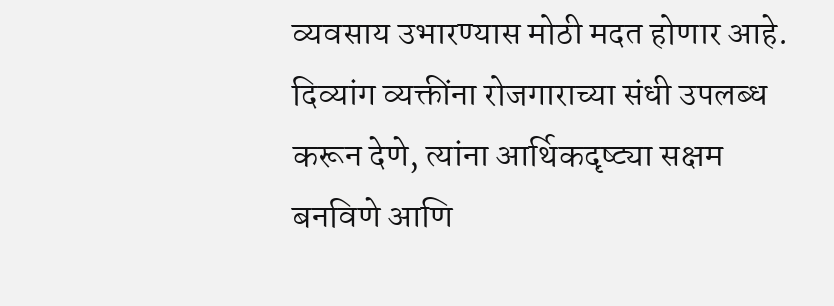व्यवसाय उभारण्यास मोठी मदत होणार आहे. दिव्यांग व्यक्तींना रोजगाराच्या संधी उपलब्ध करून देणे, त्यांना आर्थिकदृष्ट्या सक्षम बनविणे आणि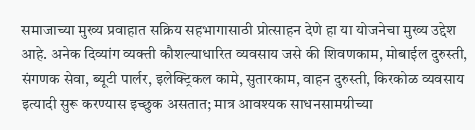समाजाच्या मुख्य प्रवाहात सक्रिय सहभागासाठी प्रोत्साहन देणे हा या योजनेचा मुख्य उद्देश आहे. अनेक दिव्यांग व्यक्ती कौशल्याधारित व्यवसाय जसे की शिवणकाम, मोबाईल दुरुस्ती, संगणक सेवा, ब्यूटी पार्लर, इलेक्ट्रिकल कामे, सुतारकाम, वाहन दुरुस्ती, किरकोळ व्यवसाय इत्यादी सुरू करण्यास इच्छुक असतात; मात्र आवश्यक साधनसामग्रीच्या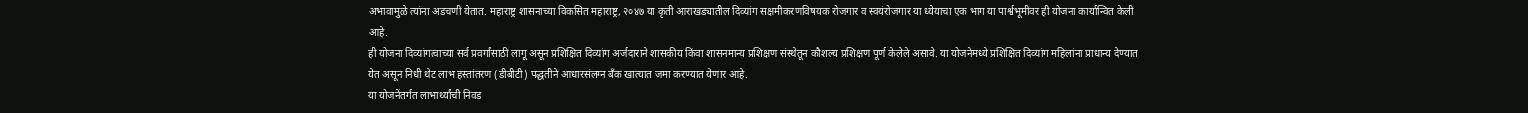अभावामुळे त्यांना अडचणी येतात. महाराष्ट्र शासनाच्या विकसित महाराष्ट्र, २०४७ या कृती आराखड्यातील दिव्यांग सक्षमीकरणविषयक रोजगार व स्वयंरोजगार या ध्येयाचा एक भाग या पार्श्वभूमीवर ही योजना कार्यान्वित केली आहे.
ही योजना दिव्यांगत्वाच्या सर्व प्रवर्गांसाठी लागू असून प्रशिक्षित दिव्यांग अर्जदाराने शासकीय किंवा शासनमान्य प्रशिक्षण संस्थेतून कौशल्य प्रशिक्षण पूर्ण केलेले असावे. या योजनेमध्ये प्रशिक्षित दिव्यांग महिलांना प्राधान्य देण्यात येत असून निधी थेट लाभ हस्तांतरण (डीबीटी) पद्धतीने आधारसंलग्न बँक खात्यात जमा करण्यात येणार आहे.
या योजनेंतर्गत लाभार्थ्यांची निवड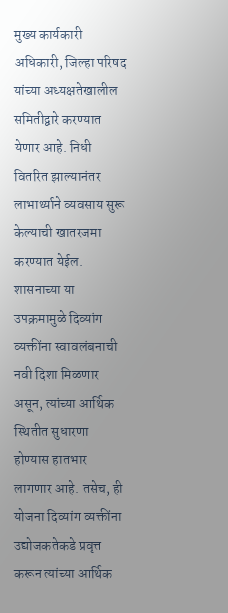मुख्य कार्यकारी अधिकारी, जिल्हा परिषद यांच्या अध्यक्षतेखालील समितीद्वारे करण्यात येणार आहे. निधी वितरित झाल्यानंतर लाभार्थ्याने व्यवसाय सुरू केल्याची खातरजमा करण्यात येईल.
शासनाच्या या उपक्रमामुळे दिव्यांग व्यक्तींना स्वावलंबनाची नवी दिशा मिळणार असून, त्यांच्या आर्थिक स्थितीत सुधारणा होण्यास हातभार लागणार आहे. तसेच, ही योजना दिव्यांग व्यक्तींना उद्योजकतेकडे प्रवृत्त करून त्यांच्या आर्थिक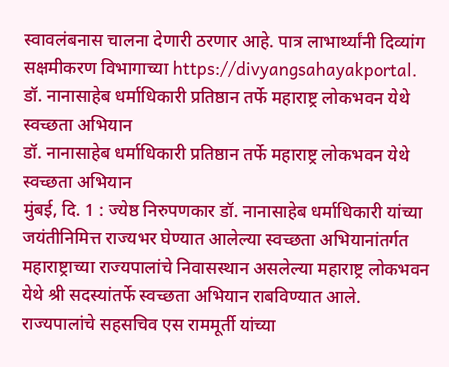स्वावलंबनास चालना देणारी ठरणार आहे. पात्र लाभार्थ्यांनी दिव्यांग सक्षमीकरण विभागाच्या https://divyangsahayakportal.
डॉ. नानासाहेब धर्माधिकारी प्रतिष्ठान तर्फे महाराष्ट्र लोकभवन येथे स्वच्छता अभियान
डॉ. नानासाहेब धर्माधिकारी प्रतिष्ठान तर्फे महाराष्ट्र लोकभवन येथे स्वच्छता अभियान
मुंबई, दि. 1 : ज्येष्ठ निरुपणकार डॉ. नानासाहेब धर्माधिकारी यांच्या जयंतीनिमित्त राज्यभर घेण्यात आलेल्या स्वच्छता अभियानांतर्गत महाराष्ट्राच्या राज्यपालांचे निवासस्थान असलेल्या महाराष्ट्र लोकभवन येथे श्री सदस्यांतर्फे स्वच्छता अभियान राबविण्यात आले.
राज्यपालांचे सहसचिव एस राममूर्ती यांच्या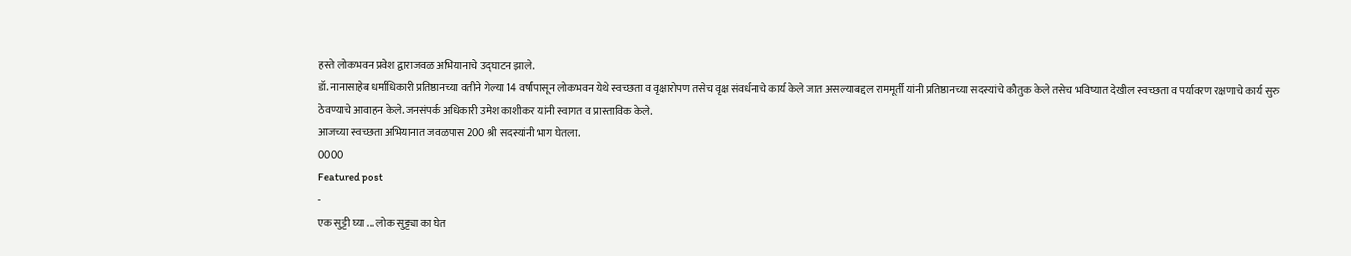हस्ते लोकभवन प्रवेश द्वाराजवळ अभियानाचे उद्घाटन झाले.
डॉ. नानासाहेब धर्माधिकारी प्रतिष्ठानच्या वतीने गेल्या 14 वर्षांपासून लोकभवन येथे स्वच्छता व वृक्षारोपण तसेच वृक्ष संवर्धनाचे कार्य केले जात असल्याबद्दल राममूर्ती यांनी प्रतिष्ठानच्या सदस्यांचे कौतुक केले तसेच भविष्यात देखील स्वच्छता व पर्यावरण रक्षणाचे कार्य सुरु ठेवण्याचे आवाहन केले. जनसंपर्क अधिकारी उमेश काशीकर यांनी स्वागत व प्रास्ताविक केले.
आजच्या स्वच्छता अभियानात जवळपास 200 श्री सदस्यांनी भाग घेतला.
0000
Featured post
-
एक सुट्टी घ्या ... लोक सुट्ट्या का घेत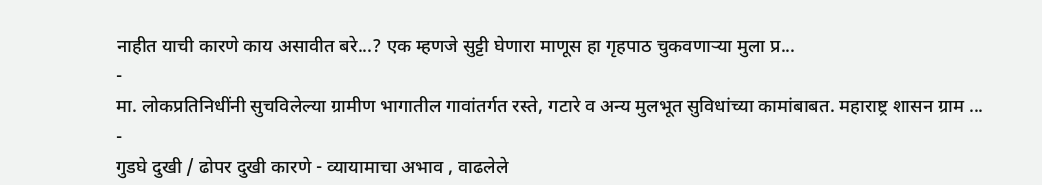नाहीत याची कारणे काय असावीत बरे...? एक म्हणजे सुट्टी घेणारा माणूस हा गृहपाठ चुकवणाऱ्या मुला प्र...
-
मा. लोकप्रतिनिधींनी सुचविलेल्या ग्रामीण भागातील गावांतर्गत रस्ते, गटारे व अन्य मुलभूत सुविधांच्या कामांबाबत. महाराष्ट्र शासन ग्राम ...
-
गुडघे दुखी / ढोपर दुखी कारणे - व्यायामाचा अभाव , वाढलेले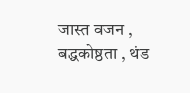जास्त वजन , बद्धकोष्ठता , थंड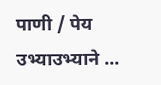पाणी / पेय उभ्याउभ्याने ...